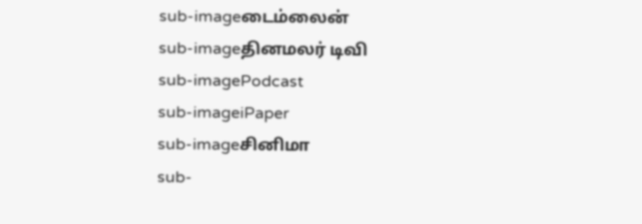sub-imageடைம்லைன்
sub-imageதினமலர் டிவி
sub-imagePodcast
sub-imageiPaper
sub-imageசினிமா
sub-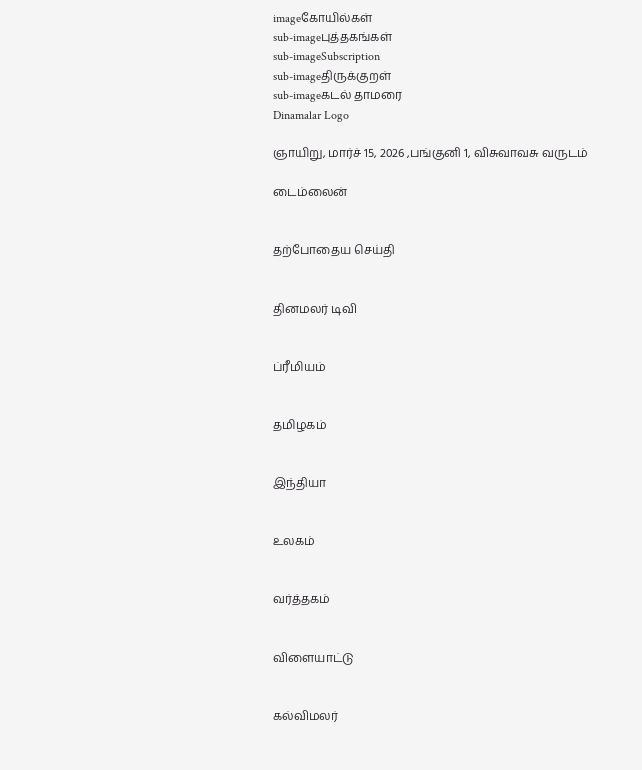imageகோயில்கள்
sub-imageபுத்தகங்கள்
sub-imageSubscription
sub-imageதிருக்குறள்
sub-imageகடல் தாமரை
Dinamalar Logo

ஞாயிறு, மார்ச் 15, 2026 ,பங்குனி 1, விசுவாவசு வருடம்

டைம்லைன்


தற்போதைய செய்தி


தினமலர் டிவி


ப்ரீமியம்


தமிழகம்


இந்தியா


உலகம்


வர்த்தகம்


விளையாட்டு


கல்விமலர்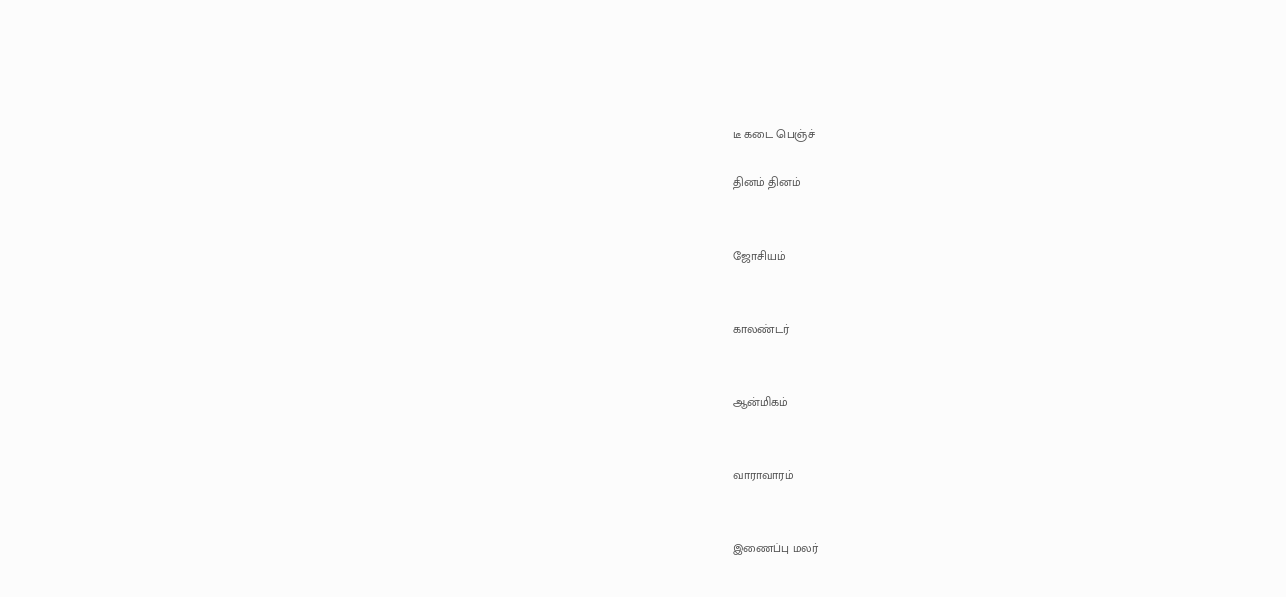டீ கடை பெஞ்ச்

தினம் தினம்


ஜோசியம்


காலண்டர்


ஆன்மிகம்


வாராவாரம்


இணைப்பு மலர்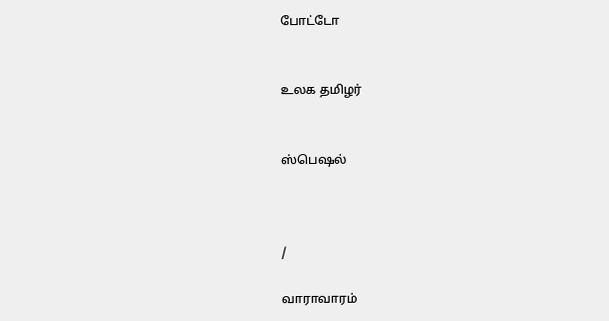போட்டோ


உலக தமிழர்


ஸ்பெஷல்



/

வாராவாரம்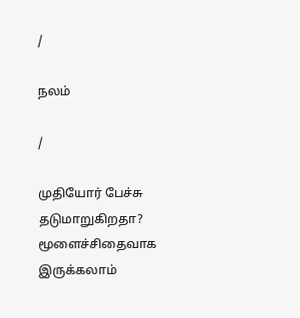/

நலம்

/

முதியோர் பேச்சு தடுமாறுகிறதா? மூளைச்சிதைவாக இருக்கலாம்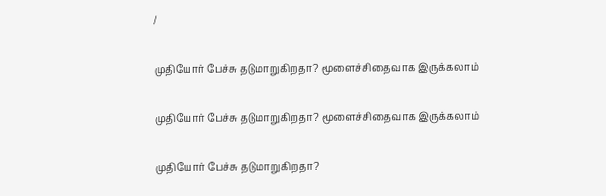/

முதியோர் பேச்சு தடுமாறுகிறதா? மூளைச்சிதைவாக இருக்கலாம்

முதியோர் பேச்சு தடுமாறுகிறதா? மூளைச்சிதைவாக இருக்கலாம்

முதியோர் பேச்சு தடுமாறுகிறதா?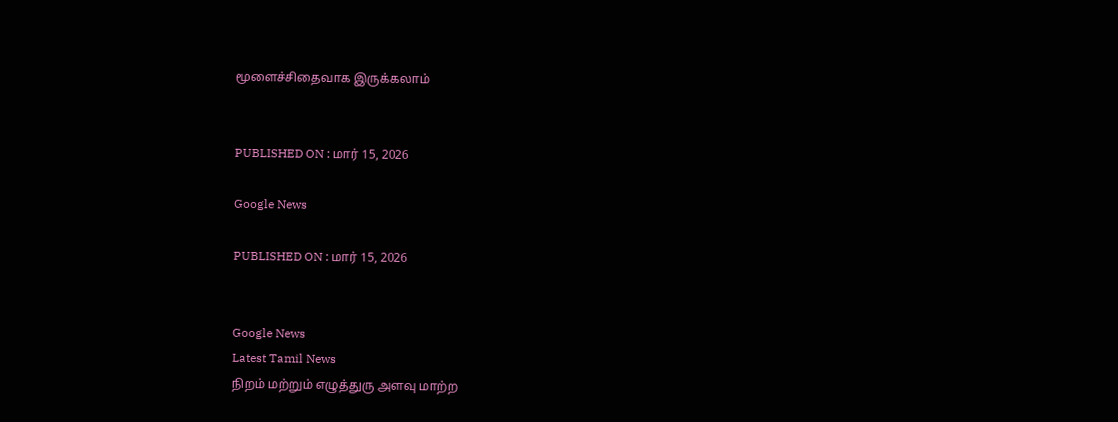மூளைச்சிதைவாக இருக்கலாம்


PUBLISHED ON : மார் 15, 2026

Google News

PUBLISHED ON : மார் 15, 2026


Google News
Latest Tamil News
நிறம் மற்றும் எழுத்துரு அளவு மாற்ற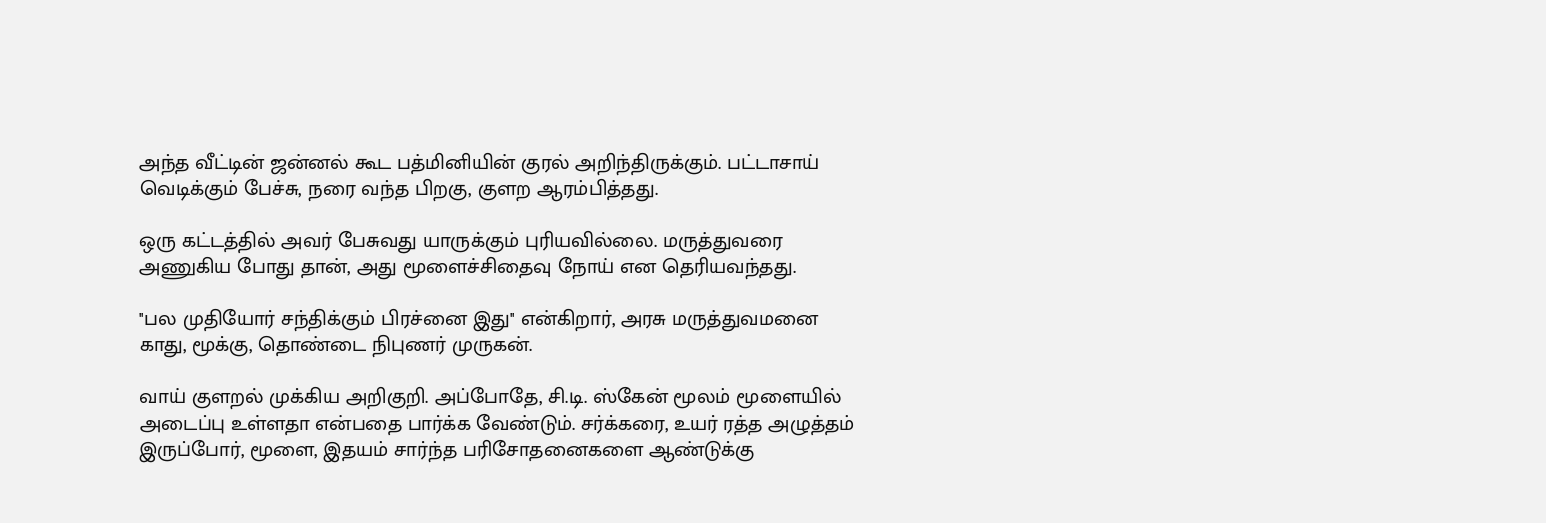அந்த வீட்டின் ஜன்னல் கூட பத்மினியின் குரல் அறிந்திருக்கும். பட்டாசாய் வெடிக்கும் பேச்சு, நரை வந்த பிறகு, குளற ஆரம்பித்தது.

ஒரு கட்டத்தில் அவர் பேசுவது யாருக்கும் புரியவில்லை. மருத்துவரை அணுகிய போது தான், அது மூளைச்சிதைவு நோய் என தெரியவந்தது.

''பல முதியோர் சந்திக்கும் பிரச்னை இது'' என்கிறார், அரசு மருத்துவமனை காது, மூக்கு, தொண்டை நிபுணர் முருகன்.

வாய் குளறல் முக்கிய அறிகுறி. அப்போதே, சி.டி. ஸ்கேன் மூலம் மூளையில் அடைப்பு உள்ளதா என்பதை பார்க்க வேண்டும். சர்க்கரை, உயர் ரத்த அழுத்தம் இருப்போர், மூளை, இதயம் சார்ந்த பரிசோதனைகளை ஆண்டுக்கு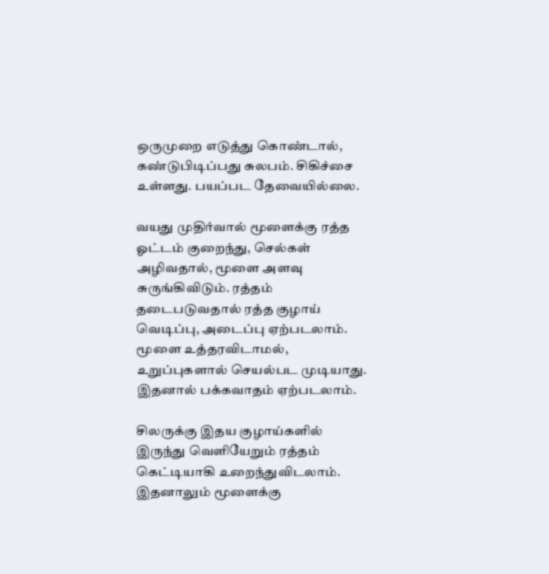ஒருமுறை எடுத்து கொண்டால், கண்டுபிடிப்பது சுலபம். சிகிச்சை உள்ளது. பயப்பட தேவையில்லை.

வயது முதிர்வால் மூளைக்கு ரத்த ஓட்டம் குறைந்து, செல்கள் அழிவதால், மூளை அளவு சுருங்கிவிடும். ரத்தம் தடைபடுவதால் ரத்த குழாய் வெடிப்பு, அடைப்பு ஏற்படலாம். மூளை உத்தரவிடாமல், உறுப்புகளால் செயல்பட முடியாது. இதனால் பக்கவாதம் ஏற்படலாம்.

சிலருக்கு இதய குழாய்களில் இருந்து வெளியேறும் ரத்தம் கெட்டியாகி உறைந்துவிடலாம். இதனாலும் மூளைக்கு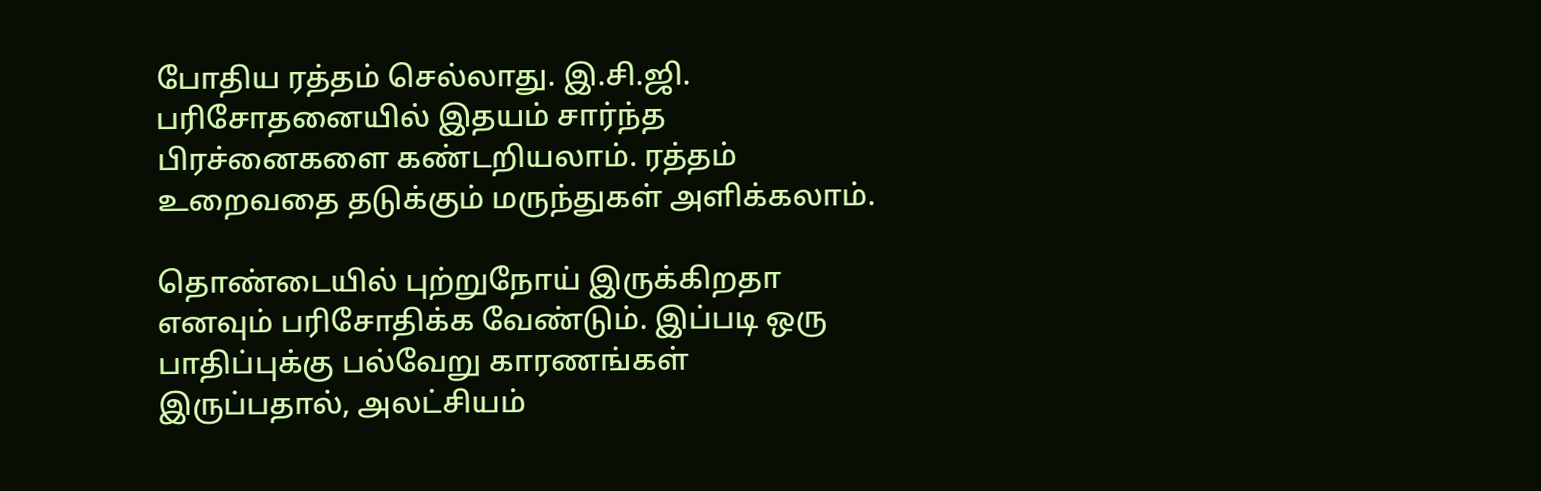போதிய ரத்தம் செல்லாது. இ.சி.ஜி. பரிசோதனையில் இதயம் சார்ந்த பிரச்னைகளை கண்டறியலாம். ரத்தம் உறைவதை தடுக்கும் மருந்துகள் அளிக்கலாம்.

தொண்டையில் புற்றுநோய் இருக்கிறதா எனவும் பரிசோதிக்க வேண்டும். இப்படி ஒரு பாதிப்புக்கு பல்வேறு காரணங்கள் இருப்பதால், அலட்சியம்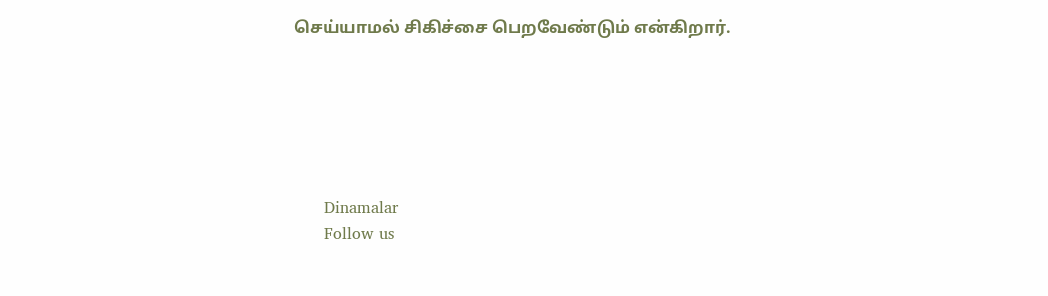செய்யாமல் சிகிச்சை பெறவேண்டும் என்கிறார்.






      Dinamalar
      Follow us